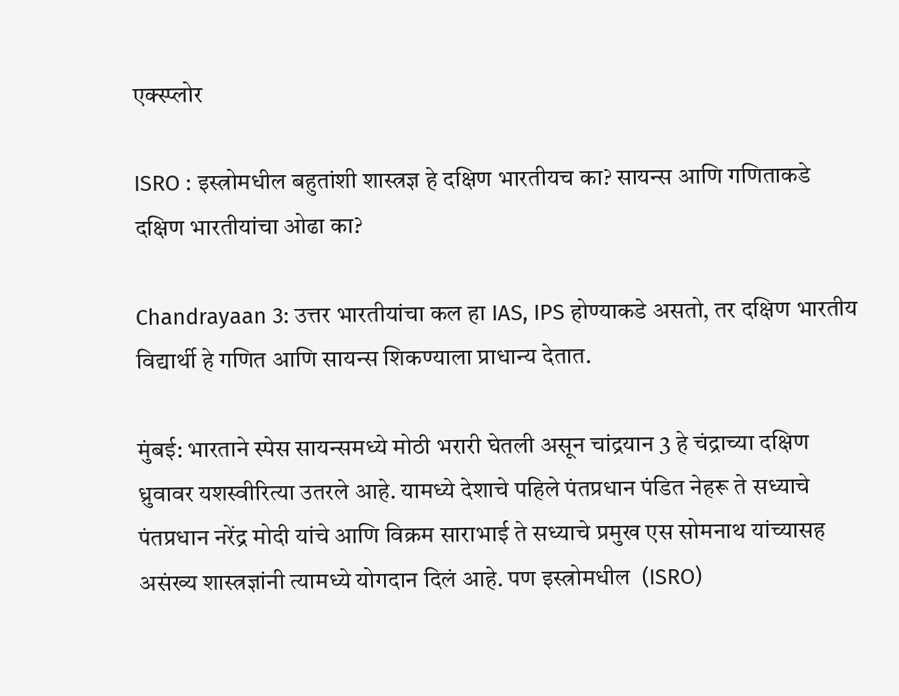एक्स्प्लोर

ISRO : इस्त्रोमधील बहुतांशी शास्त्रज्ञ हे दक्षिण भारतीयच का? सायन्स आणि गणिताकडे दक्षिण भारतीयांचा ओढा का?

Chandrayaan 3: उत्तर भारतीयांचा कल हा IAS, IPS होण्याकडे असतो, तर दक्षिण भारतीय विद्यार्थी हे गणित आणि सायन्स शिकण्याला प्राधान्य देतात.

मुंबई: भारताने स्पेस सायन्समध्ये मोठी भरारी घेतली असून चांद्रयान 3 हे चंद्राच्या दक्षिण ध्रुवावर यशस्वीरित्या उतरले आहे. यामध्ये देशाचे पहिले पंतप्रधान पंडित नेहरू ते सध्याचे पंतप्रधान नरेंद्र मोदी यांचे आणि विक्रम साराभाई ते सध्याचे प्रमुख एस सोमनाथ यांच्यासह असंख्य शास्त्रज्ञांनी त्यामध्ये योगदान दिलं आहे. पण इस्त्रोमधील  (ISRO)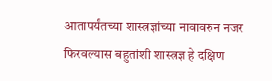आतापर्यंतच्या शास्त्रज्ञांच्या नावावरुन नजर फिरवल्यास बहुतांशी शास्त्रज्ञ हे दक्षिण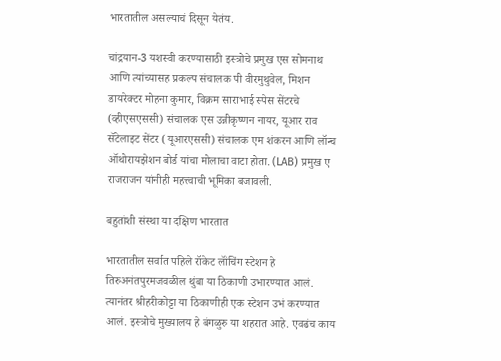भारतातील असल्याचं दिसून येतंय.

चांद्रयान-3 यशस्वी करण्यासाठी इस्त्रोचे प्रमुख एस सोमनाथ आणि त्यांच्यासह प्रकल्प संचालक पी वीरमुथुवेल, मिशन डायरेक्टर मोहना कुमार, विक्रम साराभाई स्पेस सेंटरचे (व्हीएसएससी) संचालक एस उन्नीकृष्णन नायर, यूआर राव सॅटेलाइट सेंटर (यूआरएससी) संचालक एम शंकरन आणि लॉन्च ऑथोरायझेशन बोर्ड यांचा मोलाचा वाटा होता. (LAB) प्रमुख ए राजराजन यांनीही महत्त्वाची भूमिका बजावली.

बहुतांशी संस्था या दक्षिण भारतात

भारतातील सर्वात पहिले रॉकेट लॉंचिंग स्टेशन हे तिरुअनंतपुरमजवळील थुंबा या ठिकाणी उभारण्यात आलं. त्यानंतर श्रीहरीकोट्टा या ठिकाणीही एक स्टेशन उभं करण्यात आलं. इस्त्रोचे मुख्यालय हे बंगळुरु या शहरात आहे. एवढंच काय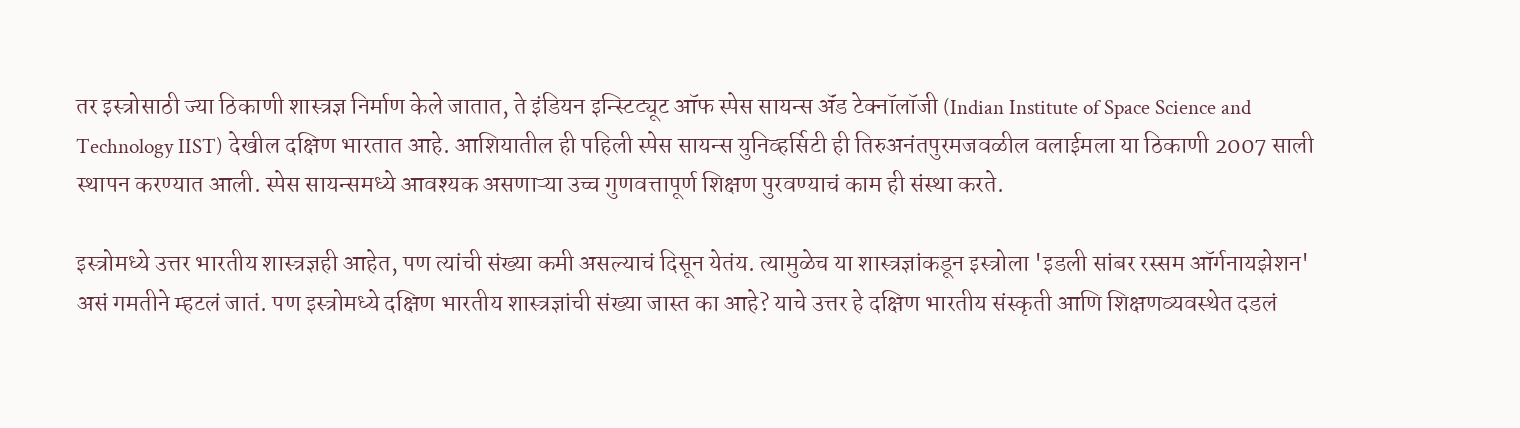तर इस्त्रोसाठी ज्या ठिकाणी शास्त्रज्ञ निर्माण केले जातात, ते इंडियन इन्स्टिट्यूट ऑफ स्पेस सायन्स ॲंड टेक्नॉलॉजी (Indian Institute of Space Science and Technology IIST) देखील दक्षिण भारतात आहे. आशियातील ही पहिली स्पेस सायन्स युनिव्हर्सिटी ही तिरुअनंतपुरमजवळील वलाईमला या ठिकाणी 2007 साली स्थापन करण्यात आली. स्पेस सायन्समध्ये आवश्यक असणाऱ्या उच्च गुणवत्तापूर्ण शिक्षण पुरवण्याचं काम ही संस्था करते.

इस्त्रोमध्ये उत्तर भारतीय शास्त्रज्ञही आहेत, पण त्यांची संख्या कमी असल्याचं दिसून येतंय. त्यामुळेच या शास्त्रज्ञांकडून इस्त्रोला 'इडली सांबर रस्सम ऑर्गनायझेशन' असं गमतीने म्हटलं जातं. पण इस्त्रोमध्ये दक्षिण भारतीय शास्त्रज्ञांची संख्या जास्त का आहे? याचे उत्तर हे दक्षिण भारतीय संस्कृती आणि शिक्षणव्यवस्थेत दडलं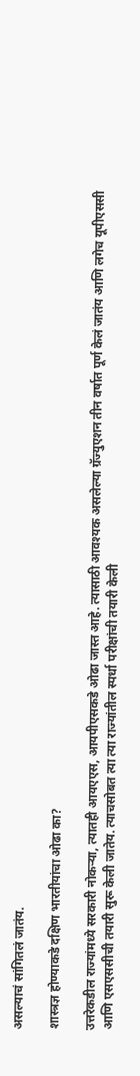असल्याचं सांगितलं जातंय.

शास्त्रज्ञ होण्याकडे दक्षिण भारतीयांचा ओढा का?

उत्तरेकडील राज्यांमध्ये सरकारी नोकऱ्या, त्यातही आयएएस, आयपीएसकडे ओढा जास्त आहे. त्यासाठी आवश्यक असलेल्या ग्रॅज्युएशन तीन वर्षात पूर्ण केलं जातंय आणि लगेच यूपीएससी आणि एसएससीची तयारी सुरू केली जातेय. त्याचसोबत त्या त्या राज्यांतील स्पर्धा परीक्षांची तयारी केली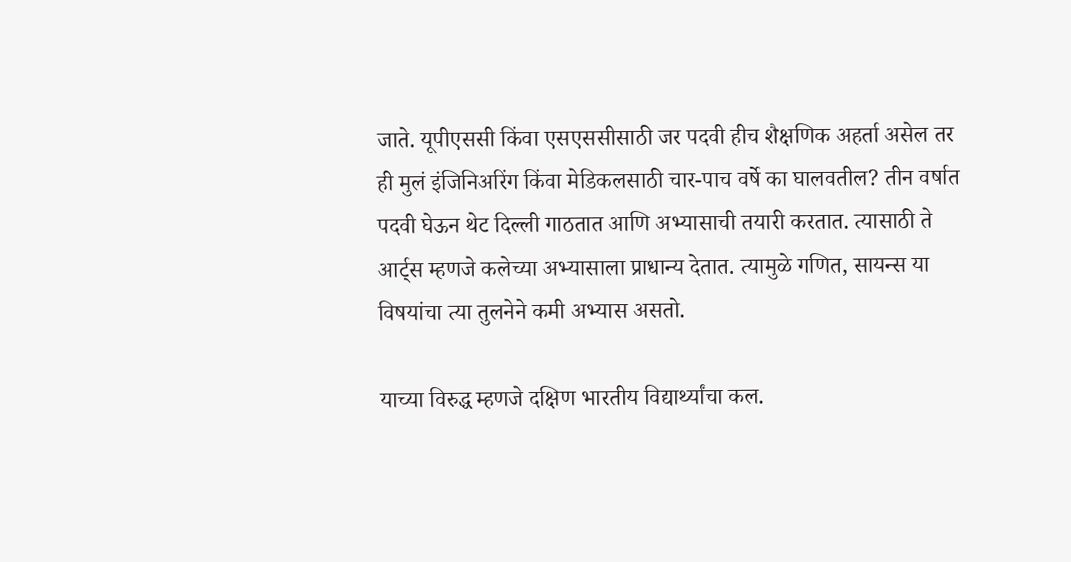जाते. यूपीएससी किंवा एसएससीसाठी जर पदवी हीच शैक्षणिक अहर्ता असेल तर ही मुलं इंजिनिअरिंग किंवा मेडिकलसाठी चार-पाच वर्षे का घालवतील? तीन वर्षात पदवी घेऊन थेट दिल्ली गाठतात आणि अभ्यासाची तयारी करतात. त्यासाठी ते आर्ट्स म्हणजे कलेच्या अभ्यासाला प्राधान्य देतात. त्यामुळे गणित, सायन्स या विषयांचा त्या तुलनेने कमी अभ्यास असतो.

याच्या विरुद्ध म्हणजे दक्षिण भारतीय विद्यार्थ्यांचा कल.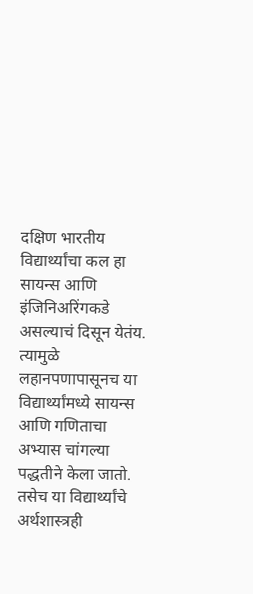दक्षिण भारतीय विद्यार्थ्यांचा कल हा सायन्स आणि इंजिनिअरिंगकडे असल्याचं दिसून येतंय. त्यामुळे लहानपणापासूनच या विद्यार्थ्यांमध्ये सायन्स आणि गणिताचा अभ्यास चांगल्या पद्धतीने केला जातो. तसेच या विद्यार्थ्यांचे अर्थशास्त्रही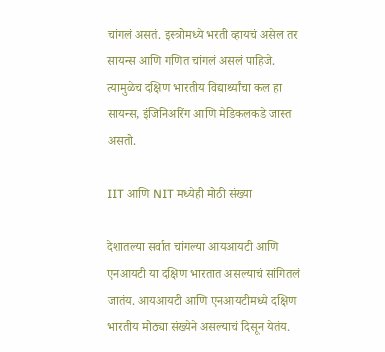चांगलं असतं. इस्त्रोमध्ये भरती व्हायचं असेल तर सायन्स आणि गणित चांगलं असलं पाहिजे. त्यामुळेच दक्षिण भारतीय विद्यार्थ्यांचा कल हा सायन्स, इंजिनिअरिंग आणि मेडिकलकडे जास्त असतो.

IIT आणि NIT मध्येही मोठी संख्या

देशातल्या सर्वात चांगल्या आयआयटी आणि एनआयटी या दक्षिण भारतात असल्याचं सांगितलं जातंय. आयआयटी आणि एनआयटीमध्ये दक्षिण भारतीय मोठ्या संख्येने असल्याचं दिसून येतंय.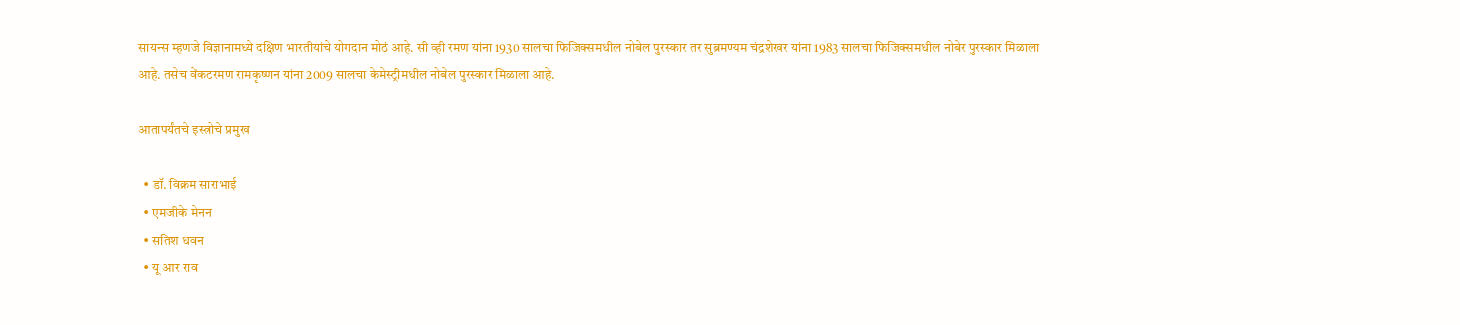सायन्स म्हणजे विज्ञानामध्ये दक्षिण भारतीयांचे योगदान मोठं आहे. सी व्ही रमण यांना 1930 सालचा फिजिक्समधील नोबेल पुरस्कार तर सुब्रमण्यम चंद्रशेखर यांना 1983 सालचा फिजिक्समधील नोबेर पुरस्कार मिळाला आहे. तसेच वेंकटरमण रामकृष्णन यांना 2009 सालचा केमेस्ट्रीमधील नोबेल पुरस्कार मिळाला आहे.

आतापर्यंतचे इस्त्रोचे प्रमुख

  • डॉ. विक्रम साराभाई
  • एमजीके मेनन
  • सतिश धवन
  • यू आर राव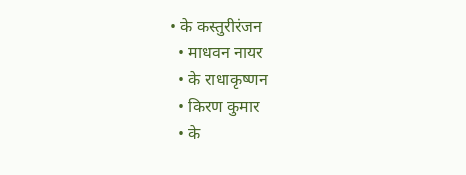• के कस्तुरीरंजन
  • माधवन नायर
  • के राधाकृष्णन
  • किरण कुमार
  • के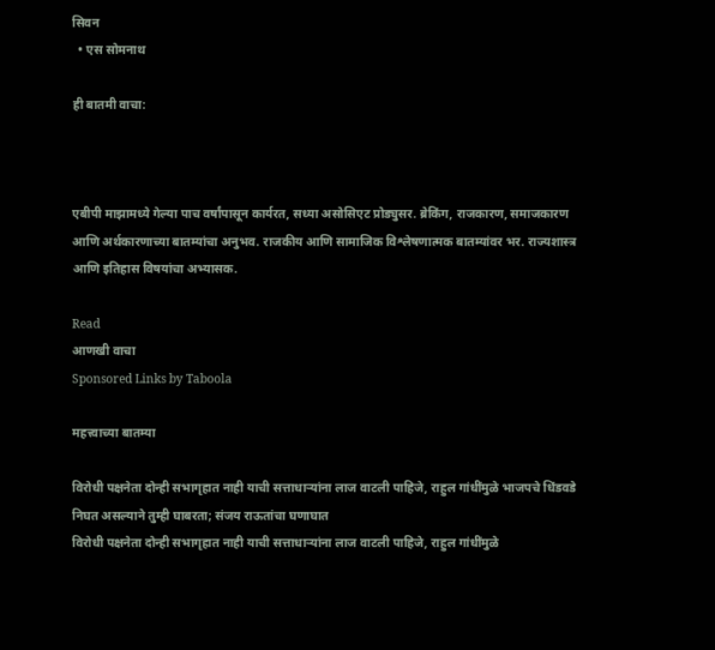सिवन
  • एस सोमनाथ

ही बातमी वाचा:



एबीपी माझामध्ये गेल्या पाच वर्षांपासून कार्यरत, सध्या असोसिएट प्रोड्युसर. ब्रेकिंग, राजकारण, समाजकारण आणि अर्थकारणाच्या बातम्यांचा अनुभव. राजकीय आणि सामाजिक विश्लेषणात्मक बातम्यांवर भर. राज्यशास्त्र आणि इतिहास विषयांचा अभ्यासक.

Read
आणखी वाचा
Sponsored Links by Taboola

महत्त्वाच्या बातम्या

विरोधी पक्षनेता दोन्ही सभागृहात नाही याची सत्ताधाऱ्यांना लाज वाटली पाहिजे, राहुल गांधींमुळे भाजपचे धिंडवडे निघत असल्याने तुम्ही घाबरता; संजय राऊतांचा घणाघात
विरोधी पक्षनेता दोन्ही सभागृहात नाही याची सत्ताधाऱ्यांना लाज वाटली पाहिजे, राहुल गांधींमुळे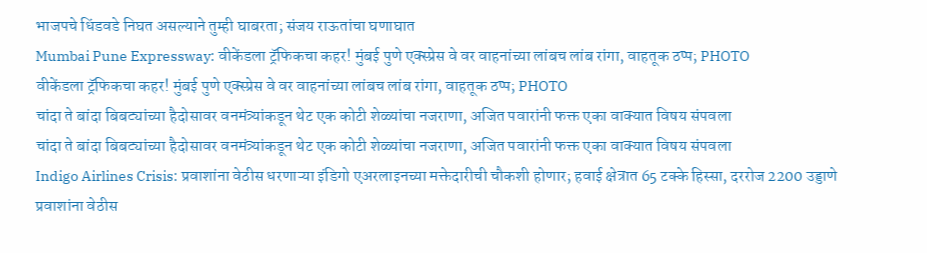भाजपचे धिंडवडे निघत असल्याने तुम्ही घाबरता; संजय राऊतांचा घणाघात
Mumbai Pune Expressway: वीकेंडला ट्रॅफिकचा कहर! मुंबई पुणे एक्स्प्रेस वे वर वाहनांच्या लांबच लांब रांगा, वाहतूक ठप्प; PHOTO
वीकेंडला ट्रॅफिकचा कहर! मुंबई पुणे एक्स्प्रेस वे वर वाहनांच्या लांबच लांब रांगा, वाहतूक ठप्प; PHOTO
चांदा ते बांदा बिबट्यांच्या हैदोसावर वनमंत्र्यांकडून थेट एक कोटी शेळ्यांचा नजराणा, अजित पवारांनी फक्त एका वाक्यात विषय संपवला
चांदा ते बांदा बिबट्यांच्या हैदोसावर वनमंत्र्यांकडून थेट एक कोटी शेळ्यांचा नजराणा, अजित पवारांनी फक्त एका वाक्यात विषय संपवला
Indigo Airlines Crisis: प्रवाशांना वेठीस धरणाऱ्या इंडिगो एअरलाइनच्या मक्तेदारीची चौकशी होणार; हवाई क्षेत्रात 65 टक्के हिस्सा, दररोज 2200 उड्डाणे
प्रवाशांना वेठीस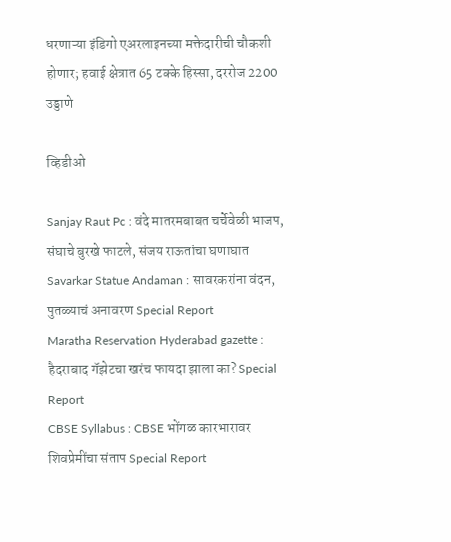धरणाऱ्या इंडिगो एअरलाइनच्या मक्तेदारीची चौकशी होणार; हवाई क्षेत्रात 65 टक्के हिस्सा, दररोज 2200 उड्डाणे

व्हिडीओ

Sanjay Raut Pc : वंदे मातरमबाबत चर्चेवेळी भाजप, संघाचे बुरखे फाटले, संजय राऊतांचा घणाघात
Savarkar Statue Andaman : सावरकरांना वंदन, पुतळ्याचं अनावरण Special Report
Maratha Reservation Hyderabad gazette : हैदराबाद गॅझेटचा खरंच फायदा झाला का? Special Report
CBSE Syllabus : CBSE भोंगळ कारभारावर शिवप्रेमींचा संताप Special Report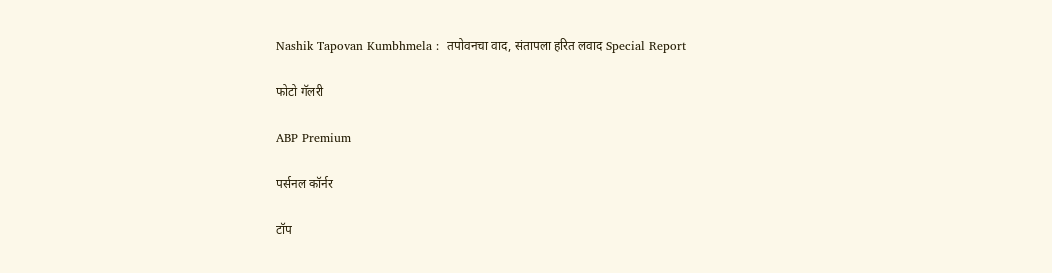Nashik Tapovan Kumbhmela :  तपोवनचा वाद, संतापला हरित लवाद Special Report

फोटो गॅलरी

ABP Premium

पर्सनल कॉर्नर

टॉप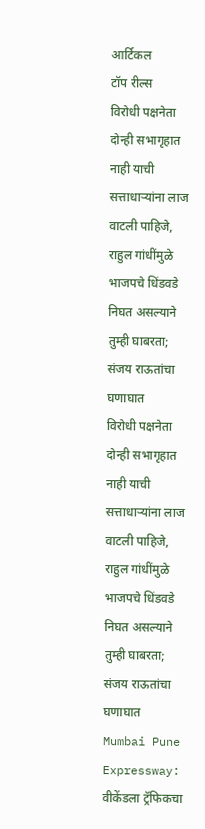आर्टिकल
टॉप रील्स
विरोधी पक्षनेता दोन्ही सभागृहात नाही याची सत्ताधाऱ्यांना लाज वाटली पाहिजे, राहुल गांधींमुळे भाजपचे धिंडवडे निघत असल्याने तुम्ही घाबरता; संजय राऊतांचा घणाघात
विरोधी पक्षनेता दोन्ही सभागृहात नाही याची सत्ताधाऱ्यांना लाज वाटली पाहिजे, राहुल गांधींमुळे भाजपचे धिंडवडे निघत असल्याने तुम्ही घाबरता; संजय राऊतांचा घणाघात
Mumbai Pune Expressway: वीकेंडला ट्रॅफिकचा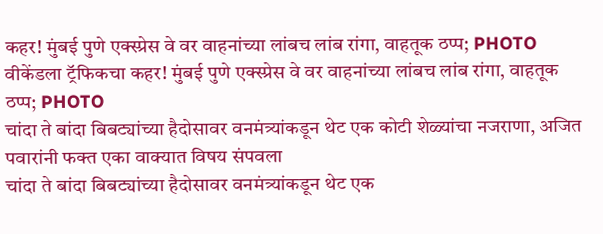कहर! मुंबई पुणे एक्स्प्रेस वे वर वाहनांच्या लांबच लांब रांगा, वाहतूक ठप्प; PHOTO
वीकेंडला ट्रॅफिकचा कहर! मुंबई पुणे एक्स्प्रेस वे वर वाहनांच्या लांबच लांब रांगा, वाहतूक ठप्प; PHOTO
चांदा ते बांदा बिबट्यांच्या हैदोसावर वनमंत्र्यांकडून थेट एक कोटी शेळ्यांचा नजराणा, अजित पवारांनी फक्त एका वाक्यात विषय संपवला
चांदा ते बांदा बिबट्यांच्या हैदोसावर वनमंत्र्यांकडून थेट एक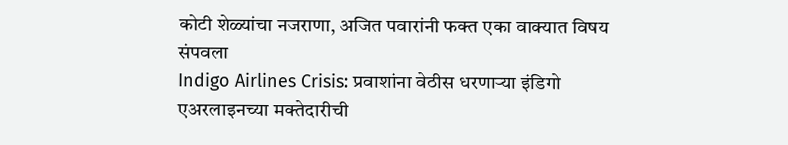कोटी शेळ्यांचा नजराणा, अजित पवारांनी फक्त एका वाक्यात विषय संपवला
Indigo Airlines Crisis: प्रवाशांना वेठीस धरणाऱ्या इंडिगो एअरलाइनच्या मक्तेदारीची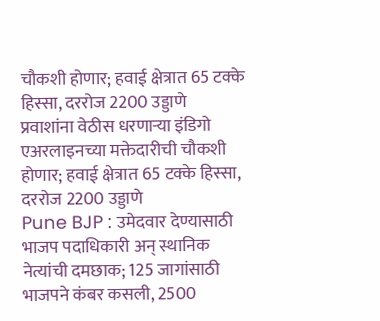चौकशी होणार; हवाई क्षेत्रात 65 टक्के हिस्सा, दररोज 2200 उड्डाणे
प्रवाशांना वेठीस धरणाऱ्या इंडिगो एअरलाइनच्या मक्तेदारीची चौकशी होणार; हवाई क्षेत्रात 65 टक्के हिस्सा, दररोज 2200 उड्डाणे
Pune BJP : उमेदवार देण्यासाठी भाजप पदाधिकारी अन् स्थानिक नेत्यांची दमछाक; 125 जागांसाठी भाजपने कंबर कसली, 2500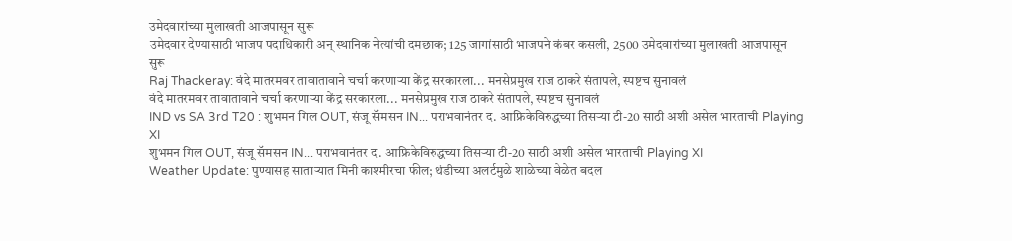उमेदवारांच्या मुलाखती आजपासून सुरू
उमेदवार देण्यासाठी भाजप पदाधिकारी अन् स्थानिक नेत्यांची दमछाक; 125 जागांसाठी भाजपने कंबर कसली, 2500 उमेदवारांच्या मुलाखती आजपासून सुरू
Raj Thackeray: वंदे मातरमवर तावातावाने चर्चा करणाऱ्या केंद्र सरकारला... मनसेप्रमुख राज ठाकरे संतापले, स्पष्टच सुनावलं
वंदे मातरमवर तावातावाने चर्चा करणाऱ्या केंद्र सरकारला... मनसेप्रमुख राज ठाकरे संतापले, स्पष्टच सुनावलं
IND vs SA 3rd T20 : शुभमन गिल OUT, संजू सॅमसन IN... पराभवानंतर द. आफ्रिकेविरुद्धच्या तिसऱ्या टी-20 साठी अशी असेल भारताची Playing XI
शुभमन गिल OUT, संजू सॅमसन IN... पराभवानंतर द. आफ्रिकेविरुद्धच्या तिसऱ्या टी-20 साठी अशी असेल भारताची Playing XI
Weather Update: पुण्यासह साताऱ्यात मिनी काश्मीरचा फील; थंडीच्या अलर्टमुळे शाळेच्या वेळेत बदल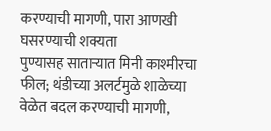करण्याची मागणी, पारा आणखी घसरण्याची शक्यता
पुण्यासह साताऱ्यात मिनी काश्मीरचा फील; थंडीच्या अलर्टमुळे शाळेच्या वेळेत बदल करण्याची मागणी,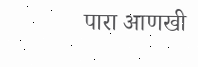पारा आणखी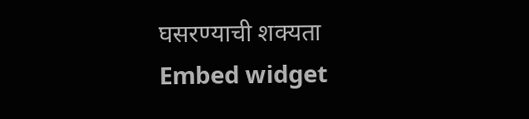घसरण्याची शक्यता
Embed widget